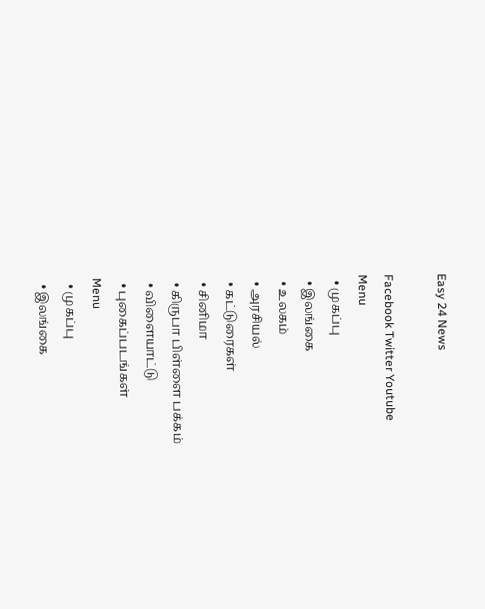Easy 24 News

Facebook Twitter Youtube
Menu
  • முகப்பு
  • இலங்கை
  • உலகம்
  • அரசியல்
  • கட்டுரைகள்
  • சினிமா
  • கிருபா பிள்ளை பக்கம்
  • விளையாட்டு
  • புகைப்படங்கள்
Menu
  • முகப்பு
  • இலங்கை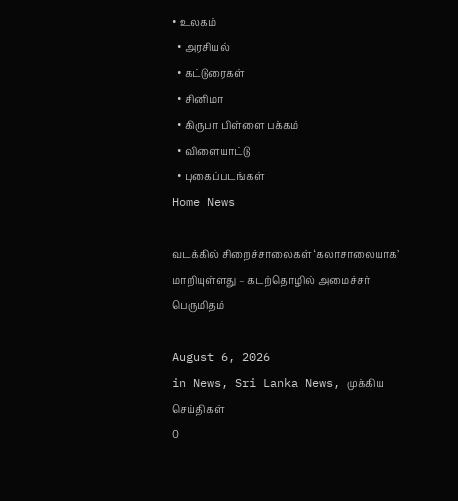• உலகம்
  • அரசியல்
  • கட்டுரைகள்
  • சினிமா
  • கிருபா பிள்ளை பக்கம்
  • விளையாட்டு
  • புகைப்படங்கள்
Home News

வடக்கில் சிறைச்சாலைகள் ‘கலாசாலையாக’ மாறியுள்ளது – கடற்தொழில் அமைச்சர் பெருமிதம்

August 6, 2026
in News, Sri Lanka News, முக்கிய செய்திகள்
0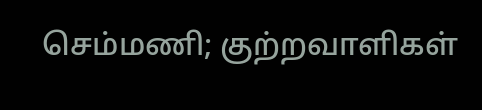செம்மணி; குற்றவாளிகள்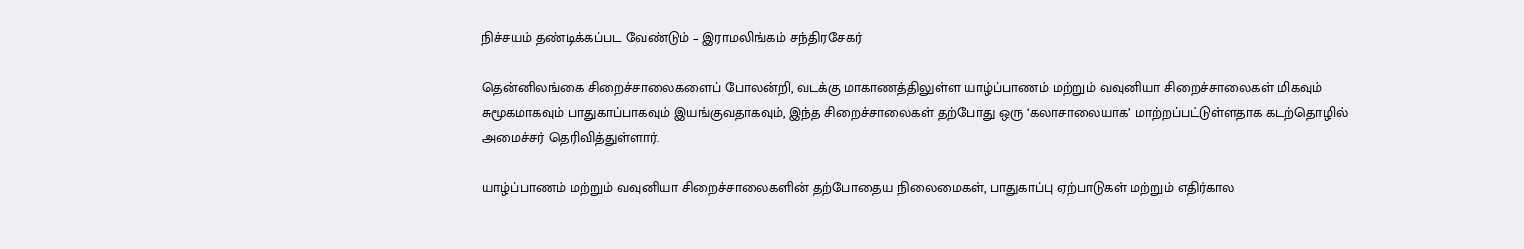நிச்சயம் தண்டிக்கப்பட வேண்டும் – இராமலிங்கம் சந்திரசேகர்

தென்னிலங்கை சிறைச்சாலைகளைப் போலன்றி, வடக்கு மாகாணத்திலுள்ள யாழ்ப்பாணம் மற்றும் வவுனியா சிறைச்சாலைகள் மிகவும் சுமூகமாகவும் பாதுகாப்பாகவும் இயங்குவதாகவும், இந்த சிறைச்சாலைகள் தற்போது ஒரு ‘கலாசாலையாக’ மாற்றப்பட்டுள்ளதாக கடற்தொழில் அமைச்சர் தெரிவித்துள்ளார்.

யாழ்ப்பாணம் மற்றும் வவுனியா சிறைச்சாலைகளின் தற்போதைய நிலைமைகள், பாதுகாப்பு ஏற்பாடுகள் மற்றும் எதிர்கால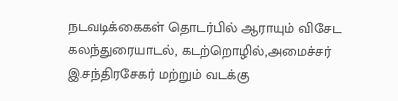நடவடிக்கைகள் தொடர்பில் ஆராயும் விசேட கலந்துரையாடல், கடற்றொழில்,அமைச்சர் இ.சந்திரசேகர் மற்றும் வடக்கு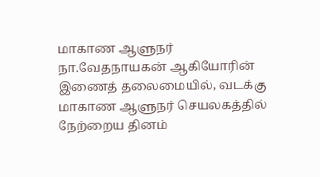மாகாண ஆளுநர் நா.வேதநாயகன் ஆகியோரின் இணைத் தலைமையில், வடக்கு மாகாண ஆளுநர் செயலகத்தில் நேற்றைய தினம்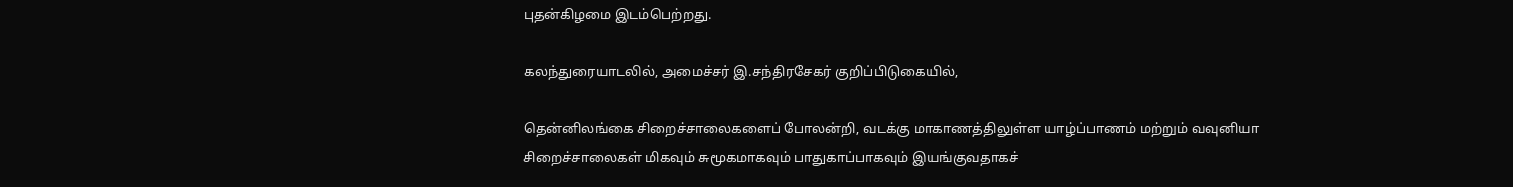புதன்கிழமை இடம்பெற்றது.

கலந்துரையாடலில், அமைச்சர் இ.சந்திரசேகர் குறிப்பிடுகையில்,

தென்னிலங்கை சிறைச்சாலைகளைப் போலன்றி, வடக்கு மாகாணத்திலுள்ள யாழ்ப்பாணம் மற்றும் வவுனியா சிறைச்சாலைகள் மிகவும் சுமூகமாகவும் பாதுகாப்பாகவும் இயங்குவதாகச்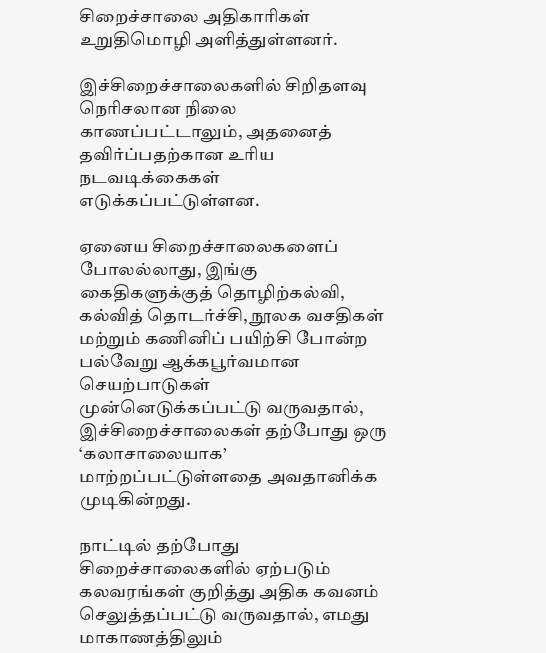சிறைச்சாலை அதிகாரிகள் உறுதிமொழி அளித்துள்ளனர்.

இச்சிறைச்சாலைகளில் சிறிதளவு நெரிசலான நிலை காணப்பட்டாலும், அதனைத் தவிர்ப்பதற்கான உரிய நடவடிக்கைகள் எடுக்கப்பட்டுள்ளன.

ஏனைய சிறைச்சாலைகளைப் போலல்லாது, இங்கு கைதிகளுக்குத் தொழிற்கல்வி, கல்வித் தொடர்ச்சி, நூலக வசதிகள் மற்றும் கணினிப் பயிற்சி போன்ற பல்வேறு ஆக்கபூர்வமான செயற்பாடுகள் முன்னெடுக்கப்பட்டு வருவதால், இச்சிறைச்சாலைகள் தற்போது ஒரு ‘கலாசாலையாக’ மாற்றப்பட்டுள்ளதை அவதானிக்க முடிகின்றது.

நாட்டில் தற்போது சிறைச்சாலைகளில் ஏற்படும் கலவரங்கள் குறித்து அதிக கவனம் செலுத்தப்பட்டு வருவதால், எமது மாகாணத்திலும்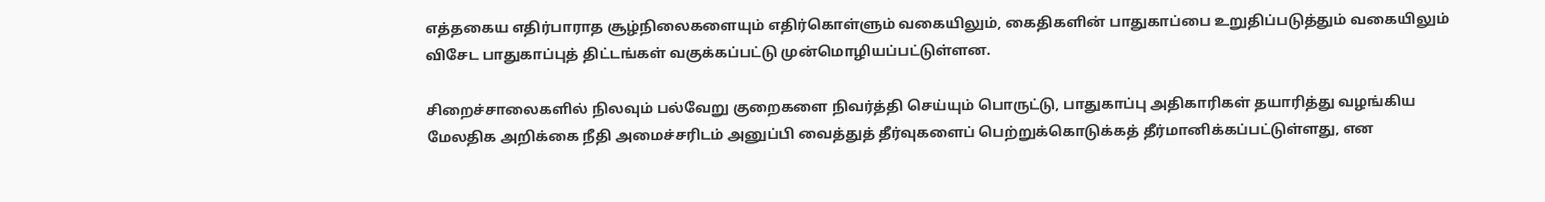எத்தகைய எதிர்பாராத சூழ்நிலைகளையும் எதிர்கொள்ளும் வகையிலும், கைதிகளின் பாதுகாப்பை உறுதிப்படுத்தும் வகையிலும் விசேட பாதுகாப்புத் திட்டங்கள் வகுக்கப்பட்டு முன்மொழியப்பட்டுள்ளன.

சிறைச்சாலைகளில் நிலவும் பல்வேறு குறைகளை நிவர்த்தி செய்யும் பொருட்டு, பாதுகாப்பு அதிகாரிகள் தயாரித்து வழங்கிய மேலதிக அறிக்கை நீதி அமைச்சரிடம் அனுப்பி வைத்துத் தீர்வுகளைப் பெற்றுக்கொடுக்கத் தீர்மானிக்கப்பட்டுள்ளது, என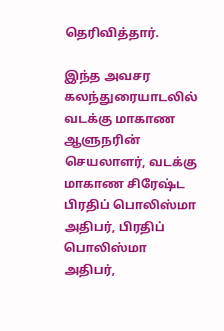தெரிவித்தார்.

இந்த அவசர கலந்துரையாடலில் வடக்கு மாகாண ஆளுநரின் செயலாளர், வடக்கு மாகாண சிரேஷ்ட பிரதிப் பொலிஸ்மா அதிபர், பிரதிப் பொலிஸ்மா அதிபர்,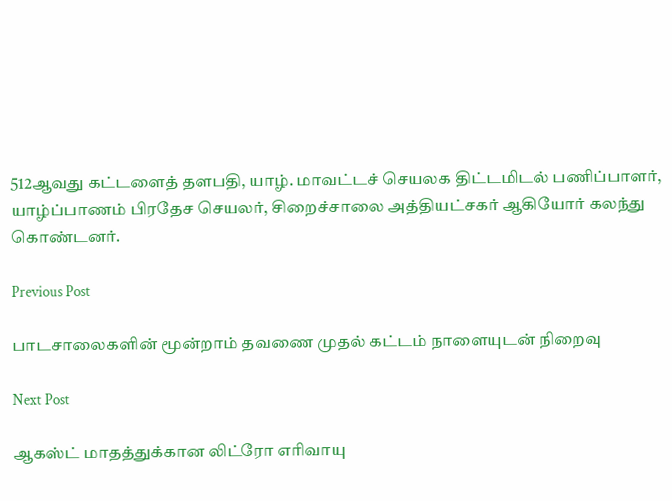512ஆவது கட்டளைத் தளபதி, யாழ். மாவட்டச் செயலக திட்டமிடல் பணிப்பாளர், யாழ்ப்பாணம் பிரதேச செயலர், சிறைச்சாலை அத்தியட்சகர் ஆகியோர் கலந்து கொண்டனர்.

Previous Post

பாடசாலைகளின் மூன்றாம் தவணை முதல் கட்டம் நாளையுடன் நிறைவு

Next Post

ஆகஸ்ட் மாதத்துக்கான லிட்ரோ எரிவாயு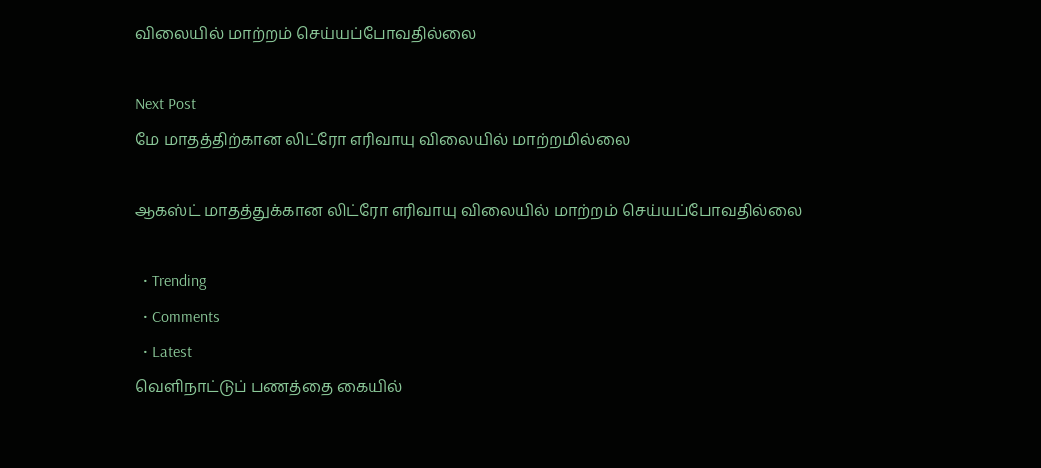விலையில் மாற்றம் செய்யப்போவதில்லை

Next Post
மே மாதத்திற்கான லிட்ரோ எரிவாயு விலையில் மாற்றமில்லை

ஆகஸ்ட் மாதத்துக்கான லிட்ரோ எரிவாயு விலையில் மாற்றம் செய்யப்போவதில்லை

  • Trending
  • Comments
  • Latest
வெளிநாட்டுப் பணத்தை கையில்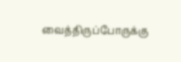வைத்திருப்போருக்கு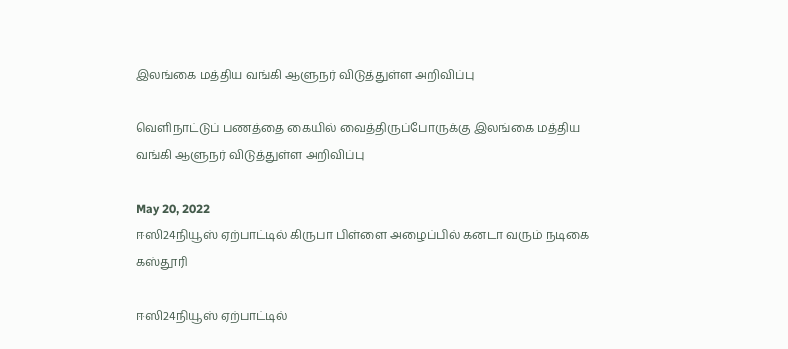இலங்கை மத்திய வங்கி ஆளுநர் விடுத்துள்ள அறிவிப்பு

வெளிநாட்டுப் பணத்தை கையில் வைத்திருப்போருக்கு இலங்கை மத்திய வங்கி ஆளுநர் விடுத்துள்ள அறிவிப்பு

May 20, 2022
ஈஸி24நியூஸ் ஏற்பாட்டில் கிருபா பிள்ளை அழைப்பில் கனடா வரும் நடிகை கஸ்தூரி

ஈஸி24நியூஸ் ஏற்பாட்டில்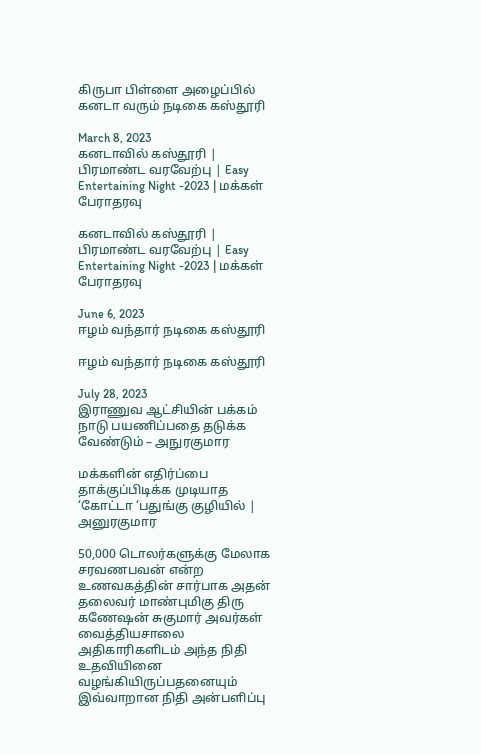கிருபா பிள்ளை அழைப்பில் கனடா வரும் நடிகை கஸ்தூரி

March 8, 2023
கனடாவில் கஸ்தூரி | பிரமாண்ட வரவேற்பு | Easy Entertaining Night -2023 | மக்கள் பேராதரவு

கனடாவில் கஸ்தூரி | பிரமாண்ட வரவேற்பு | Easy Entertaining Night -2023 | மக்கள் பேராதரவு

June 6, 2023
ஈழம் வந்தார் நடிகை கஸ்தூரி

ஈழம் வந்தார் நடிகை கஸ்தூரி

July 28, 2023
இராணுவ ஆட்சியின் பக்கம் நாடு பயணிப்பதை தடுக்க வேண்டும் – அநுரகுமார

மக்களின் எதிர்ப்பை தாக்குப்பிடிக்க முடியாத ‘கோட்டா ‘பதுங்கு குழியில் | அனுரகுமார

50,000 டொலர்களுக்கு மேலாக சரவணபவன் என்ற உணவகத்தின் சார்பாக அதன் தலைவர் மாண்புமிகு திரு கணேஷன் சுகுமார் அவர்கள் வைத்தியசாலை அதிகாரிகளிடம் அந்த நிதி உதவியினை வழங்கியிருப்பதனையும் இவ்வாறான நிதி அன்பளிப்பு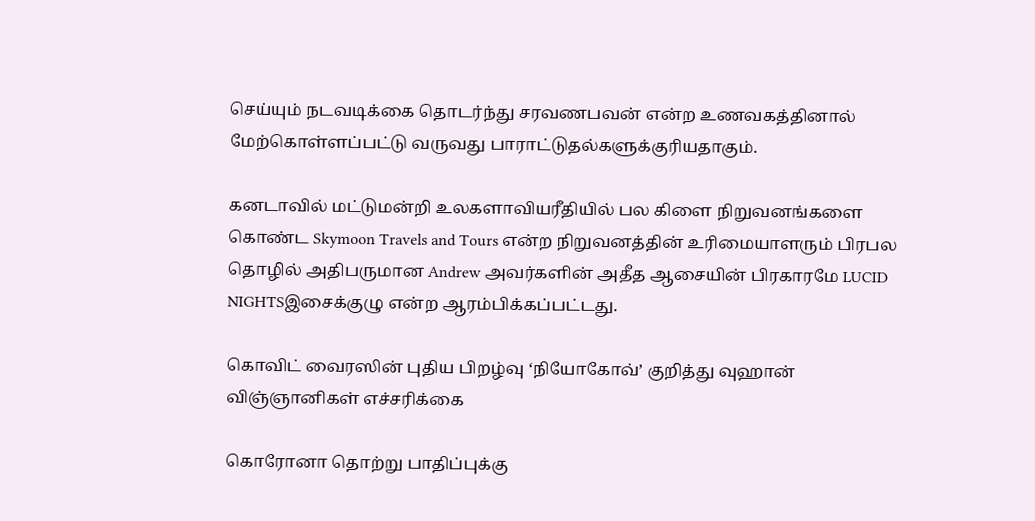செய்யும் நடவடிக்கை தொடர்ந்து சரவணபவன் என்ற உணவகத்தினால் மேற்கொள்ளப்பட்டு வருவது பாராட்டுதல்களுக்குரியதாகும்.

கனடாவில் மட்டுமன்றி உலகளாவியரீதியில் பல கிளை நிறுவனங்களை கொண்ட Skymoon Travels and Tours என்ற நிறுவனத்தின் உரிமையாளரும் பிரபல தொழில் அதிபருமான Andrew அவர்களின் அதீத ஆசையின் பிரகாரமே LUCID NIGHTSஇசைக்குழு என்ற ஆரம்பிக்கப்பட்டது.

கொவிட் வைரஸின் புதிய பிறழ்வு ‘நியோகோவ்’ குறித்து வுஹான் விஞ்ஞானிகள் எச்சரிக்கை

கொரோனா தொற்று பாதிப்புக்கு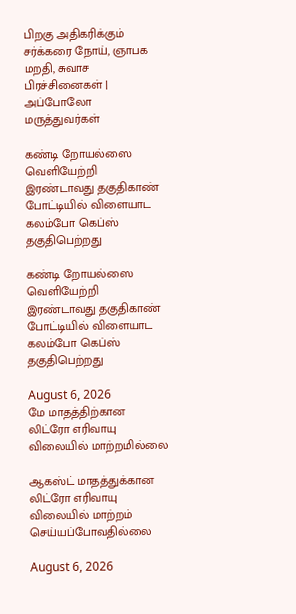பிறகு அதிகரிக்கும் சர்க்கரை நோய், ஞாபக மறதி, சுவாச பிரச்சினைகள் | அப்போலோ மருத்துவர்கள்

கண்டி றோயல்ஸை வெளியேற்றி இரண்டாவது தகுதிகாண் போட்டியில் விளையாட கலம்போ கெப்ஸ் தகுதிபெற்றது

கண்டி றோயல்ஸை வெளியேற்றி இரண்டாவது தகுதிகாண் போட்டியில் விளையாட கலம்போ கெப்ஸ் தகுதிபெற்றது

August 6, 2026
மே மாதத்திற்கான லிட்ரோ எரிவாயு விலையில் மாற்றமில்லை

ஆகஸ்ட் மாதத்துக்கான லிட்ரோ எரிவாயு விலையில் மாற்றம் செய்யப்போவதில்லை

August 6, 2026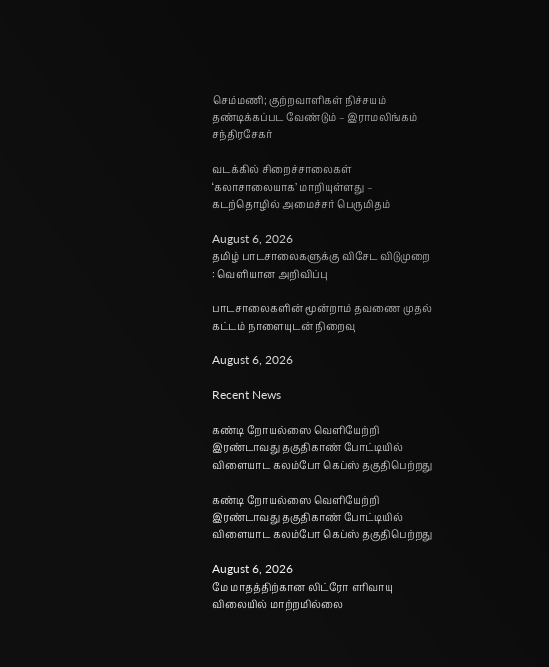செம்மணி; குற்றவாளிகள் நிச்சயம் தண்டிக்கப்பட வேண்டும் – இராமலிங்கம் சந்திரசேகர்

வடக்கில் சிறைச்சாலைகள் ‘கலாசாலையாக’ மாறியுள்ளது – கடற்தொழில் அமைச்சர் பெருமிதம்

August 6, 2026
தமிழ் பாடசாலைகளுக்கு விசேட விடுமுறை : வெளியான அறிவிப்பு

பாடசாலைகளின் மூன்றாம் தவணை முதல் கட்டம் நாளையுடன் நிறைவு

August 6, 2026

Recent News

கண்டி றோயல்ஸை வெளியேற்றி இரண்டாவது தகுதிகாண் போட்டியில் விளையாட கலம்போ கெப்ஸ் தகுதிபெற்றது

கண்டி றோயல்ஸை வெளியேற்றி இரண்டாவது தகுதிகாண் போட்டியில் விளையாட கலம்போ கெப்ஸ் தகுதிபெற்றது

August 6, 2026
மே மாதத்திற்கான லிட்ரோ எரிவாயு விலையில் மாற்றமில்லை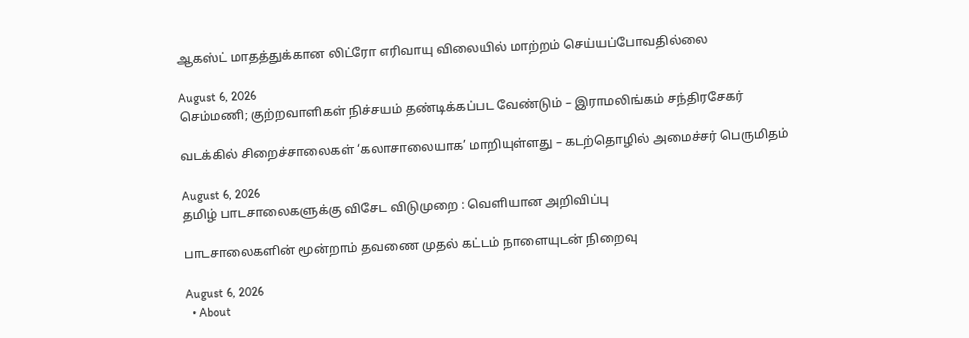ஆகஸ்ட் மாதத்துக்கான லிட்ரோ எரிவாயு விலையில் மாற்றம் செய்யப்போவதில்லை

August 6, 2026
செம்மணி; குற்றவாளிகள் நிச்சயம் தண்டிக்கப்பட வேண்டும் – இராமலிங்கம் சந்திரசேகர்

வடக்கில் சிறைச்சாலைகள் ‘கலாசாலையாக’ மாறியுள்ளது – கடற்தொழில் அமைச்சர் பெருமிதம்

August 6, 2026
தமிழ் பாடசாலைகளுக்கு விசேட விடுமுறை : வெளியான அறிவிப்பு

பாடசாலைகளின் மூன்றாம் தவணை முதல் கட்டம் நாளையுடன் நிறைவு

August 6, 2026
  • About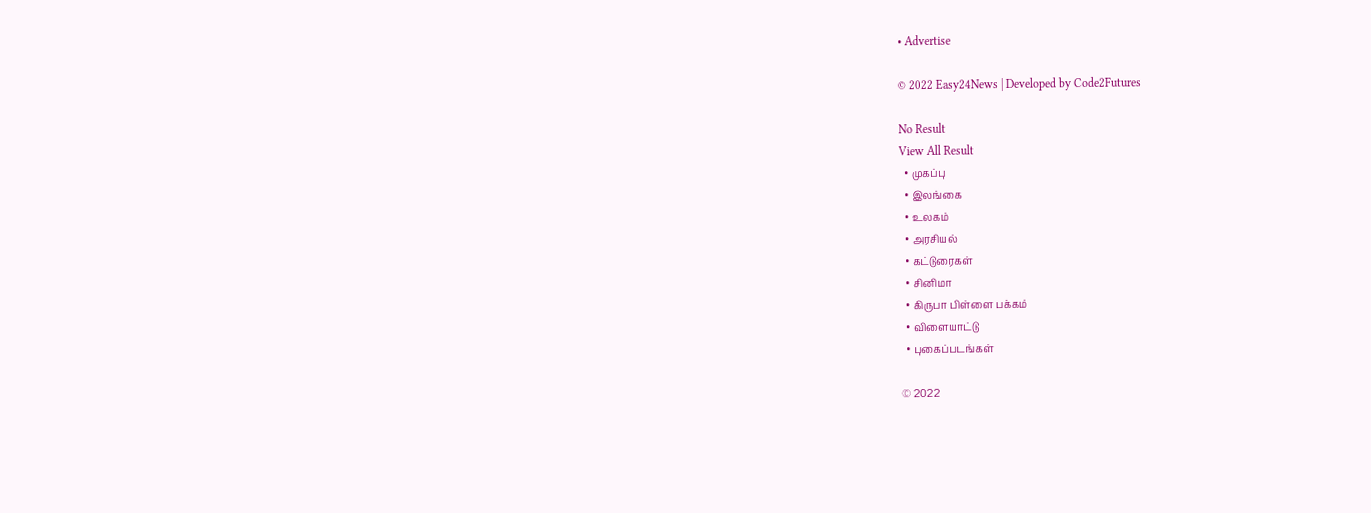• Advertise

© 2022 Easy24News | Developed by Code2Futures

No Result
View All Result
  • முகப்பு
  • இலங்கை
  • உலகம்
  • அரசியல்
  • கட்டுரைகள்
  • சினிமா
  • கிருபா பிள்ளை பக்கம்
  • விளையாட்டு
  • புகைப்படங்கள்

© 2022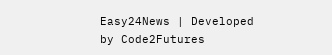Easy24News | Developed by Code2Futures